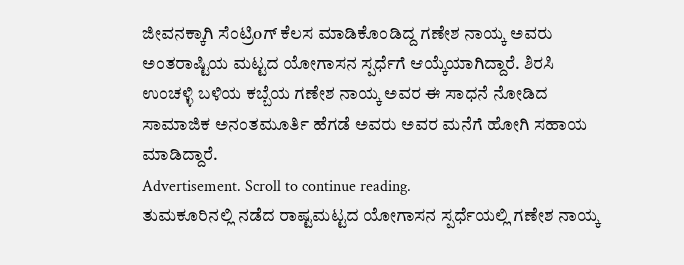ಜೀವನಕ್ಕಾಗಿ ಸೆಂಟ್ರಿoಗ್ ಕೆಲಸ ಮಾಡಿಕೊಂಡಿದ್ದ ಗಣೇಶ ನಾಯ್ಕ ಅವರು ಅಂತರಾಷ್ಟಿಯ ಮಟ್ಟದ ಯೋಗಾಸನ ಸ್ಪರ್ಧೆಗೆ ಆಯ್ಕೆಯಾಗಿದ್ದಾರೆ. ಶಿರಸಿ ಉಂಚಳ್ಳಿ ಬಳಿಯ ಕಬ್ಬೆಯ ಗಣೇಶ ನಾಯ್ಕ ಅವರ ಈ ಸಾಧನೆ ನೋಡಿದ ಸಾಮಾಜಿಕ ಅನಂತಮೂರ್ತಿ ಹೆಗಡೆ ಅವರು ಅವರ ಮನೆಗೆ ಹೋಗಿ ಸಹಾಯ ಮಾಡಿದ್ದಾರೆ.
Advertisement. Scroll to continue reading.
ತುಮಕೂರಿನಲ್ಲಿ ನಡೆದ ರಾಷ್ಟಮಟ್ಟದ ಯೋಗಾಸನ ಸ್ಪರ್ಧೆಯಲ್ಲಿ ಗಣೇಶ ನಾಯ್ಕ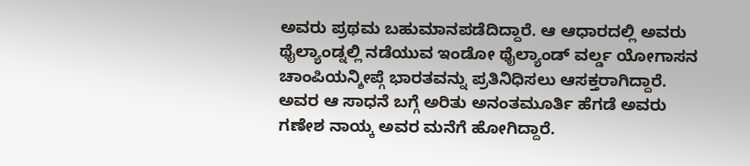ಅವರು ಪ್ರಥಮ ಬಹುಮಾನಪಡೆದಿದ್ದಾರೆ. ಆ ಆಧಾರದಲ್ಲಿ ಅವರು ಥೈಲ್ಯಾಂಡ್ನಲ್ಲಿ ನಡೆಯುವ ಇಂಡೋ ಥೈಲ್ಯಾಂಡ್ ವರ್ಲ್ಡ ಯೋಗಾಸನ ಚಾಂಪಿಯನ್ಶೀಪ್ಗೆ ಭಾರತವನ್ನು ಪ್ರತಿನಿಧಿಸಲು ಆಸಕ್ತರಾಗಿದ್ದಾರೆ. ಅವರ ಆ ಸಾಧನೆ ಬಗ್ಗೆ ಅರಿತು ಅನಂತಮೂರ್ತಿ ಹೆಗಡೆ ಅವರು ಗಣೇಶ ನಾಯ್ಕ ಅವರ ಮನೆಗೆ ಹೋಗಿದ್ದಾರೆ.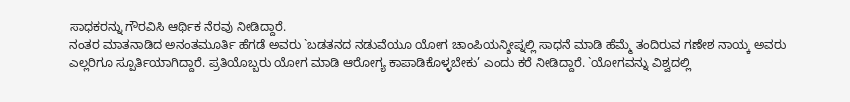ಸಾಧಕರನ್ನು ಗೌರವಿಸಿ ಆರ್ಥಿಕ ನೆರವು ನೀಡಿದ್ದಾರೆ.
ನಂತರ ಮಾತನಾಡಿದ ಅನಂತಮೂರ್ತಿ ಹೆಗಡೆ ಅವರು `ಬಡತನದ ನಡುವೆಯೂ ಯೋಗ ಚಾಂಪಿಯನ್ಶೀಪ್ನಲ್ಲಿ ಸಾಧನೆ ಮಾಡಿ ಹೆಮ್ಮೆ ತಂದಿರುವ ಗಣೇಶ ನಾಯ್ಕ ಅವರು ಎಲ್ಲರಿಗೂ ಸ್ಪೂರ್ತಿಯಾಗಿದ್ದಾರೆ. ಪ್ರತಿಯೊಬ್ಬರು ಯೋಗ ಮಾಡಿ ಆರೋಗ್ಯ ಕಾಪಾಡಿಕೊಳ್ಳಬೇಕು’ ಎಂದು ಕರೆ ನೀಡಿದ್ದಾರೆ. `ಯೋಗವನ್ನು ವಿಶ್ವದಲ್ಲಿ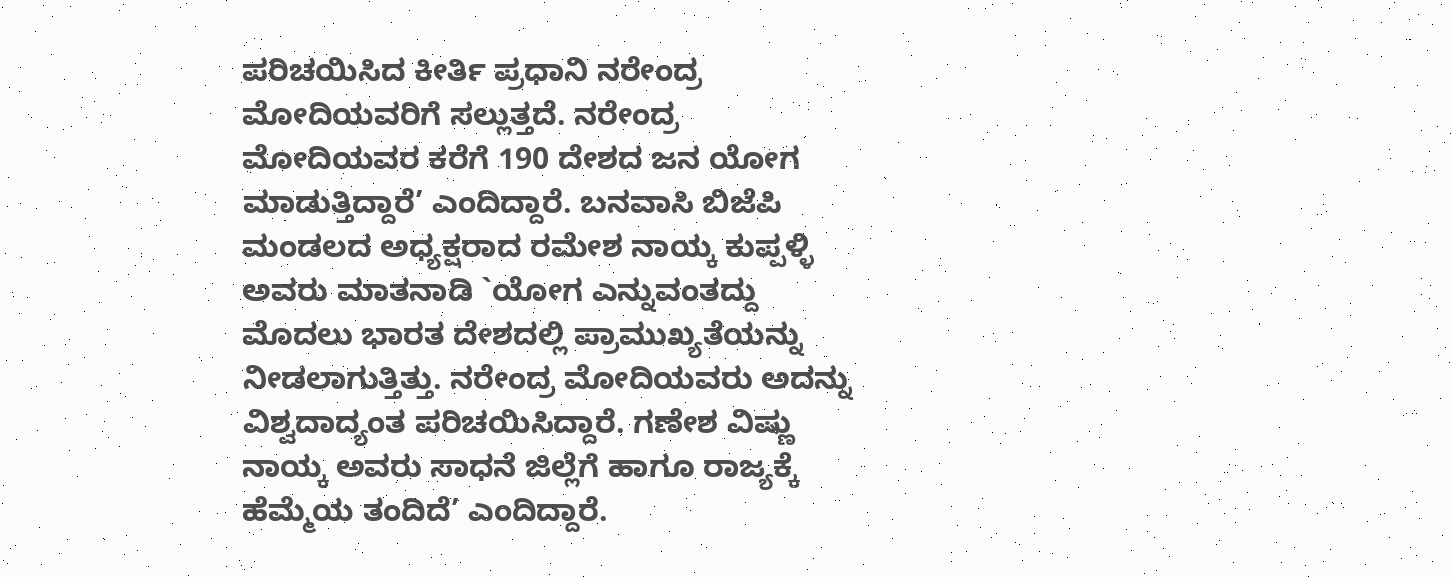ಪರಿಚಯಿಸಿದ ಕೀರ್ತಿ ಪ್ರಧಾನಿ ನರೇಂದ್ರ ಮೋದಿಯವರಿಗೆ ಸಲ್ಲುತ್ತದೆ. ನರೇಂದ್ರ ಮೋದಿಯವರ ಕರೆಗೆ 190 ದೇಶದ ಜನ ಯೋಗ ಮಾಡುತ್ತಿದ್ದಾರೆ’ ಎಂದಿದ್ದಾರೆ. ಬನವಾಸಿ ಬಿಜೆಪಿ ಮಂಡಲದ ಅಧ್ಯಕ್ಷರಾದ ರಮೇಶ ನಾಯ್ಕ ಕುಪ್ಪಳ್ಳಿ ಅವರು ಮಾತನಾಡಿ `ಯೋಗ ಎನ್ನುವಂತದ್ದು ಮೊದಲು ಭಾರತ ದೇಶದಲ್ಲಿ ಪ್ರಾಮುಖ್ಯತೆಯನ್ನು ನೀಡಲಾಗುತ್ತಿತ್ತು. ನರೇಂದ್ರ ಮೋದಿಯವರು ಅದನ್ನು ವಿಶ್ವದಾದ್ಯಂತ ಪರಿಚಯಿಸಿದ್ದಾರೆ. ಗಣೇಶ ವಿಷ್ಣು ನಾಯ್ಕ ಅವರು ಸಾಧನೆ ಜಿಲ್ಲೆಗೆ ಹಾಗೂ ರಾಜ್ಯಕ್ಕೆ ಹೆಮ್ಮೆಯ ತಂದಿದೆ’ ಎಂದಿದ್ದಾರೆ.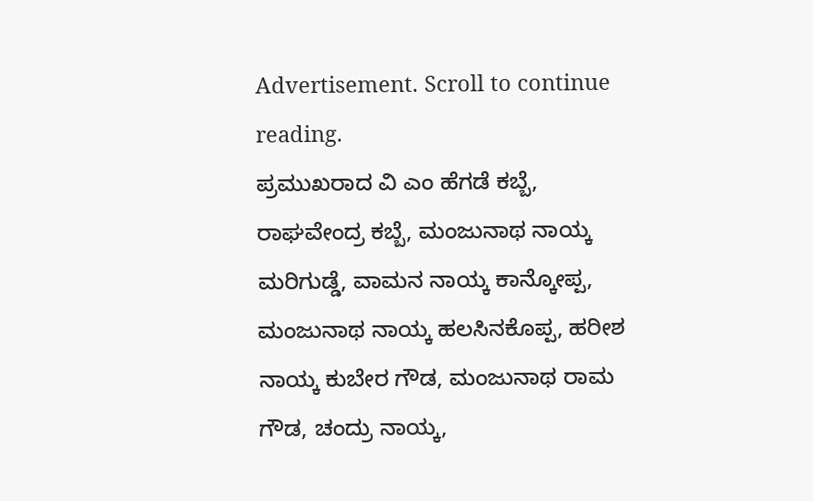Advertisement. Scroll to continue reading.
ಪ್ರಮುಖರಾದ ವಿ ಎಂ ಹೆಗಡೆ ಕಬ್ಬೆ, ರಾಘವೇಂದ್ರ ಕಬ್ಬೆ, ಮಂಜುನಾಥ ನಾಯ್ಕ ಮರಿಗುಡ್ಡೆ, ವಾಮನ ನಾಯ್ಕ ಕಾನ್ಕೋಪ್ಪ, ಮಂಜುನಾಥ ನಾಯ್ಕ ಹಲಸಿನಕೊಪ್ಪ, ಹರೀಶ ನಾಯ್ಕ ಕುಬೇರ ಗೌಡ, ಮಂಜುನಾಥ ರಾಮ ಗೌಡ, ಚಂದ್ರು ನಾಯ್ಕ,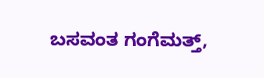ಬಸವಂತ ಗಂಗೆಮತ್ತ್,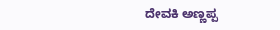ದೇವಕಿ ಅಣ್ಣಪ್ಪ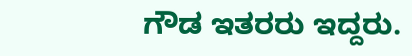ಗೌಡ ಇತರರು ಇದ್ದರು.